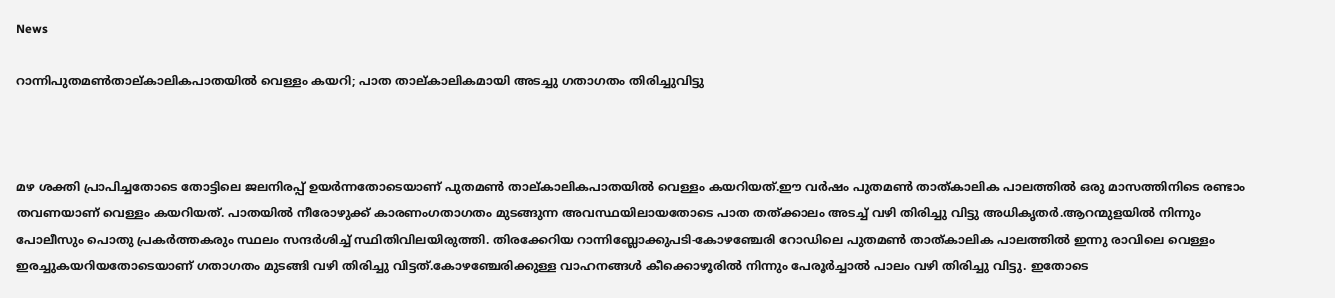News

റാന്നിപുതമൺതാല്കാലികപാതയിൽ വെള്ളം കയറി; പാത താല്കാലികമായി അടച്ചു ഗതാഗതം തിരിച്ചുവിട്ടു



മഴ ശക്തി പ്രാപിച്ചതോടെ തോട്ടിലെ ജലനിരപ്പ് ഉയർന്നതോടെയാണ് പുതമൺ താല്കാലികപാതയിൽ വെള്ളം കയറിയത്.ഈ വർഷം പുതമണ്‍ താത്കാലിക പാലത്തില്‍ ഒരു മാസത്തിനിടെ രണ്ടാം തവണയാണ് വെള്ളം കയറിയത്. പാതയിൽ നീരോഴുക്ക് കാരണംഗതാഗതം മുടങ്ങുന്ന അവസ്ഥയിലായതോടെ പാത തത്ക്കാലം അടച്ച് വഴി തിരിച്ചു വിട്ടു അധികൃതര്‍.ആറന്മുളയിൽ നിന്നും പോലീസും പൊതു പ്രകർത്തകരും സ്ഥലം സന്ദർശിച്ച് സ്ഥിതിവിലയിരുത്തി. തിരക്കേറിയ റാന്നിബ്ലോക്കുപടി-കോഴഞ്ചേരി റോഡിലെ പുതമണ്‍ താത്കാലിക പാലത്തില്‍ ഇന്നു രാവിലെ വെള്ളം ഇരച്ചുകയറിയതോടെയാണ് ഗതാഗതം മുടങ്ങി വഴി തിരിച്ചു വിട്ടത്.കോഴഞ്ചേരിക്കുള്ള വാഹനങ്ങള്‍ കീക്കൊഴൂരില്‍ നിന്നും പേരൂര്‍ച്ചാല്‍ പാലം വഴി തിരിച്ചു വിട്ടു. ഇതോടെ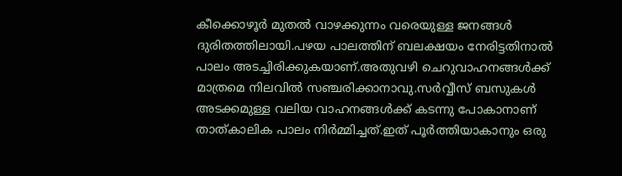കീക്കൊഴൂര്‍ മുതല്‍ വാഴക്കുന്നം വരെയുള്ള ജനങ്ങള്‍ ദുരിതത്തിലായി.പഴയ പാലത്തിന് ബലക്ഷയം നേരിട്ടതിനാല്‍ പാലം അടച്ചിരിക്കുകയാണ്.അതുവഴി ചെറുവാഹനങ്ങള്‍ക്ക് മാത്രമെ നിലവില്‍ സഞ്ചരിക്കാനാവു.സര്‍വ്വീസ് ബസുകള്‍ അടക്കമുള്ള വലിയ വാഹനങ്ങള്‍ക്ക് കടന്നു പോകാനാണ് താത്കാലിക പാലം നിര്‍മ്മിച്ചത്.ഇത് പൂര്‍ത്തിയാകാനും ഒരു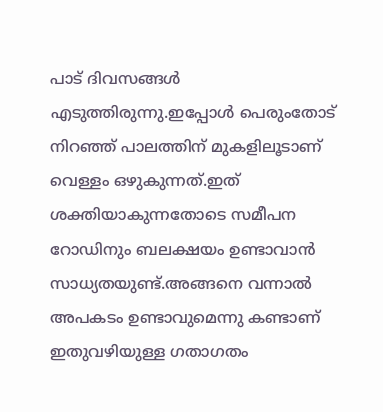പാട് ദിവസങ്ങള്‍ എടുത്തിരുന്നു.ഇപ്പോള്‍ പെരുംതോട് നിറഞ്ഞ് പാലത്തിന് മുകളിലൂടാണ് വെള്ളം ഒഴുകുന്നത്.ഇത് ശക്തിയാകുന്നതോടെ സമീപന റോഡിനും ബലക്ഷയം ഉണ്ടാവാന്‍ സാധ്യതയുണ്ട്.അങ്ങനെ വന്നാല്‍ അപകടം ഉണ്ടാവുമെന്നു കണ്ടാണ് ഇതുവഴിയുള്ള ഗതാഗതം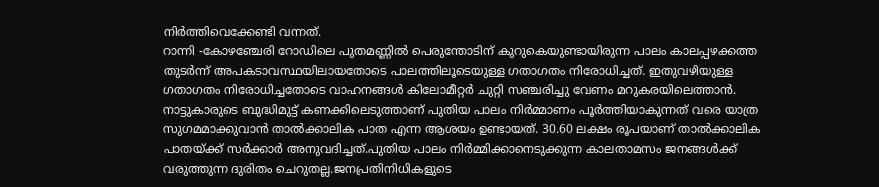നിര്‍ത്തിവെക്കേണ്ടി വന്നത്.
റാന്നി -കോഴഞ്ചേരി റോഡിലെ പുതമണ്ണിൽ പെരുന്തോടിന് കുറുകെയുണ്ടായിരുന്ന പാലം കാലപ്പഴക്കത്ത തുടർന്ന് അപകടാവസ്ഥയിലായതോടെ പാലത്തിലൂടെയുള്ള ഗതാഗതം നിരോധിച്ചത്. ഇതുവഴിയുള്ള ഗതാഗതം നിരോധിച്ചതോടെ വാഹനങ്ങൾ കിലോമീറ്റർ ചുറ്റി സഞ്ചരിച്ചു വേണം മറുകരയിലെത്താൻ. നാട്ടുകാരുടെ ബുദ്ധിമുട്ട് കണക്കിലെടുത്താണ് പുതിയ പാലം നിർമ്മാണം പൂർത്തിയാകുന്നത് വരെ യാത്ര സുഗമമാക്കുവാൻ താൽക്കാലിക പാത എന്ന ആശയം ഉണ്ടായത്. 30.60 ലക്ഷം രൂപയാണ് താൽക്കാലിക പാതയ്ക്ക് സർക്കാർ അനുവദിച്ചത്.പുതിയ പാലം നിര്‍മ്മിക്കാനെടുക്കുന്ന കാലതാമസം ജനങ്ങള്‍ക്ക് വരുത്തുന്ന ദുരിതം ചെറുതല്ല.ജനപ്രതിനിധികളുടെ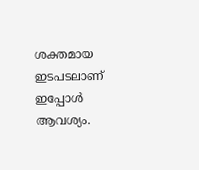ശക്തമായ ഇടപടലാണ് ഇപ്പോള്‍ ആവശ്യം.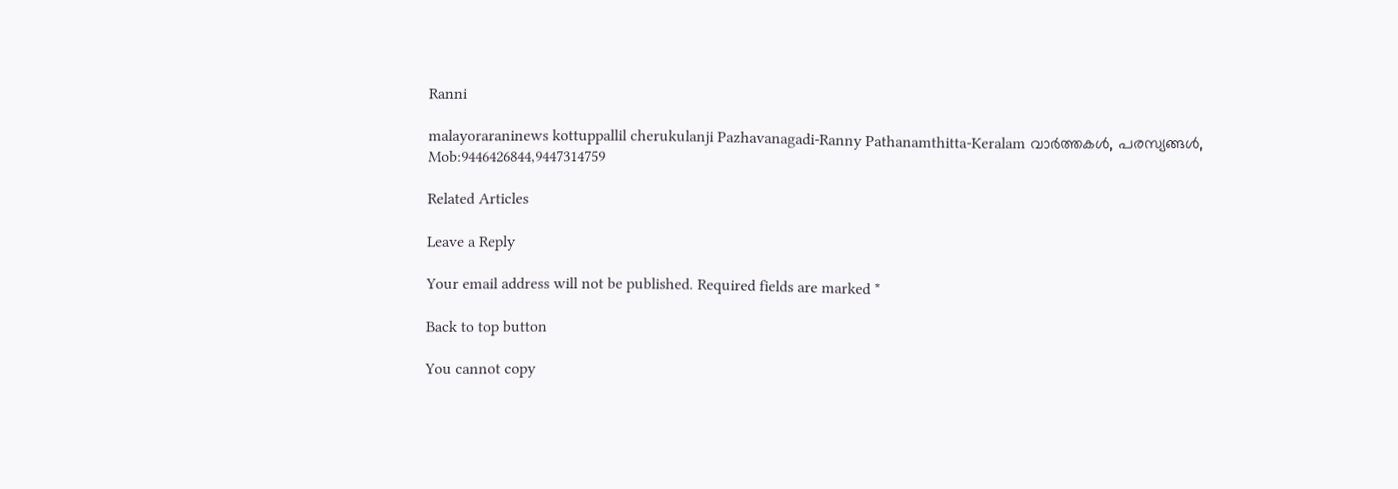Ranni

malayoraraninews kottuppallil cherukulanji Pazhavanagadi-Ranny Pathanamthitta-Keralam വാർത്തകൾ, പരസ്യങ്ങൾ, Mob:9446426844,9447314759

Related Articles

Leave a Reply

Your email address will not be published. Required fields are marked *

Back to top button

You cannot copy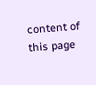content of this page